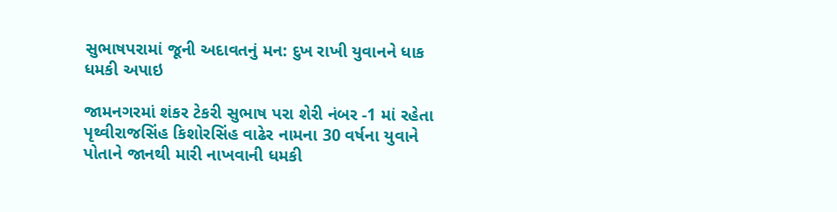સુભાષપરામાં જૂની અદાવતનું મન: દુખ રાખી યુવાનને ધાક ધમકી અપાઇ

જામનગરમાં શંકર ટેકરી સુભાષ પરા શેરી નંબર -1 માં રહેતા પૃથ્વીરાજસિંહ કિશોરસિંહ વાઢેર નામના 30 વર્ષના યુવાને પોતાને જાનથી મારી નાખવાની ધમકી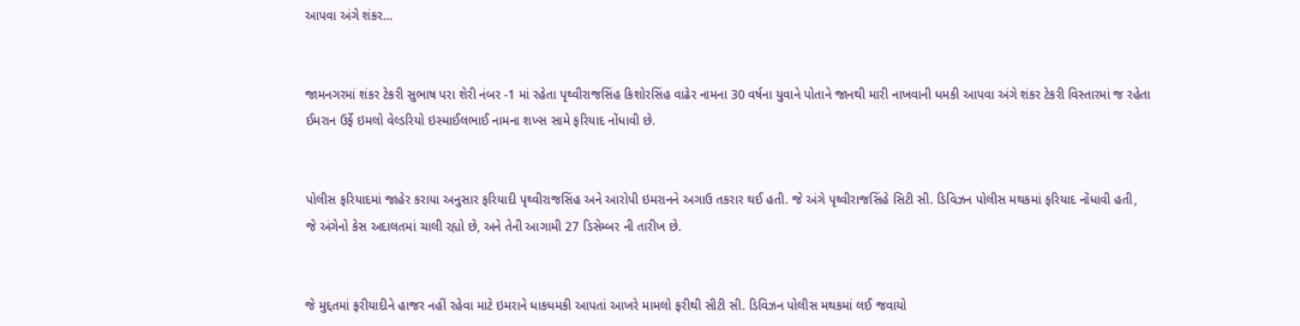આપવા અંગે શંકર…


જામનગરમાં શંકર ટેકરી સુભાષ પરા શેરી નંબર -1 માં રહેતા પૃથ્વીરાજસિંહ કિશોરસિંહ વાઢેર નામના 30 વર્ષના યુવાને પોતાને જાનથી મારી નાખવાની ધમકી આપવા અંગે શંકર ટેકરી વિસ્તારમાં જ રહેતા ઈમરાન ઉર્ફે ઇમલો વેલ્ડરિયો ઇસ્માઈલભાઈ નામના શખ્સ સામે ફરિયાદ નોંધાવી છે.


પોલીસ ફરિયાદમાં જાહેર કરાયા અનુસાર ફરિયાદી પૃથ્વીરાજસિંહ અને આરોપી ઇમરાનને અગાઉ તકરાર થઈ હતી. જે અંગે પૃથ્વીરાજસિંહે સિટી સી. ડિવિઝન પોલીસ મથકમાં ફરિયાદ નોંધાવી હતી, જે અંગેનો કેસ અદાલતમાં ચાલી રહ્યો છે, અને તેની આગામી 27 ડિસેમ્બર ની તારીખ છે.


જે મુદ્દતમાં ફરીયાદીને હાજર નહીં રહેવા માટે ઇમરાને ધાકધમકી આપતાં આખરે મામલો ફરીથી સીટી સી. ડિવિઝન પોલીસ મથકમાં લઈ જવાયો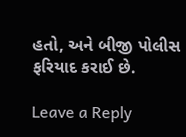હતો, અને બીજી પોલીસ ફરિયાદ કરાઈ છે.

Leave a Reply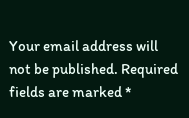Your email address will not be published. Required fields are marked *